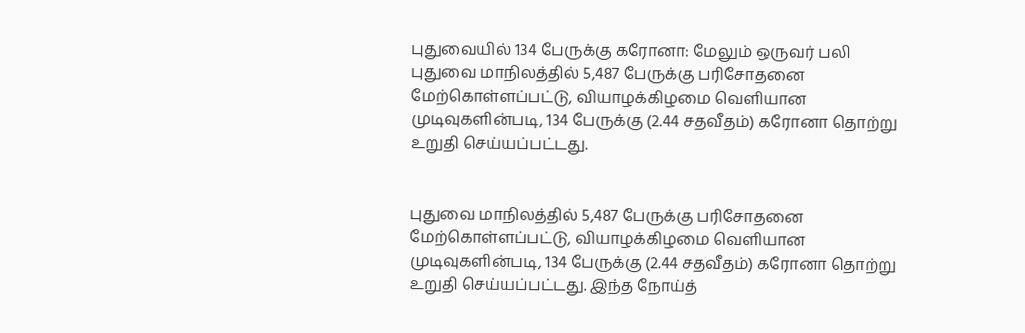புதுவையில் 134 பேருக்கு கரோனா: மேலும் ஒருவர் பலி
புதுவை மாநிலத்தில் 5,487 பேருக்கு பரிசோதனை மேற்கொள்ளப்பட்டு, வியாழக்கிழமை வெளியான முடிவுகளின்படி, 134 பேருக்கு (2.44 சதவீதம்) கரோனா தொற்று உறுதி செய்யப்பட்டது.


புதுவை மாநிலத்தில் 5,487 பேருக்கு பரிசோதனை மேற்கொள்ளப்பட்டு, வியாழக்கிழமை வெளியான முடிவுகளின்படி, 134 பேருக்கு (2.44 சதவீதம்) கரோனா தொற்று உறுதி செய்யப்பட்டது. இந்த நோய்த்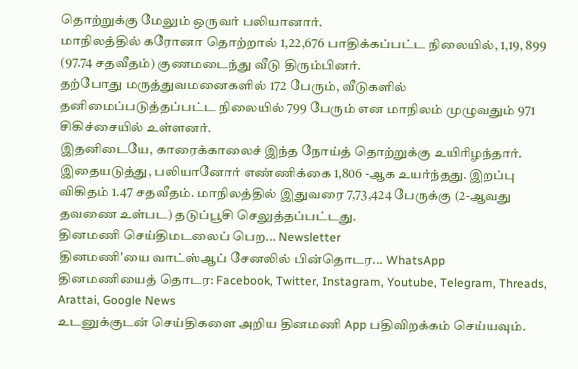தொற்றுக்கு மேலும் ஒருவர் பலியானார்.
மாநிலத்தில் கரோனா தொற்றால் 1,22,676 பாதிக்கப்பட்ட நிலையில், 1,19, 899 (97.74 சதவீதம்) குணமடைந்து வீடு திரும்பினர்.
தற்போது மருத்துவமனைகளில் 172 பேரும், வீடுகளில் தனிமைப்படுத்தப்பட்ட நிலையில் 799 பேரும் என மாநிலம் முழுவதும் 971 சிகிச்சையில் உள்ளனர்.
இதனிடையே, காரைக்காலைச் இந்த நோய்த் தொற்றுக்கு உயிரிழந்தார். இதையடுத்து, பலியானோர் எண்ணிக்கை 1,806 -ஆக உயர்ந்தது. இறப்பு விகிதம் 1.47 சதவீதம். மாநிலத்தில் இதுவரை 7,73,424 பேருக்கு (2-ஆவது தவணை உள்பட) தடுப்பூசி செலுத்தப்பட்டது.
தினமணி செய்திமடலைப் பெற... Newsletter
தினமணி'யை வாட்ஸ்ஆப் சேனலில் பின்தொடர... WhatsApp
தினமணியைத் தொடர: Facebook, Twitter, Instagram, Youtube, Telegram, Threads, Arattai, Google News
உடனுக்குடன் செய்திகளை அறிய தினமணி App பதிவிறக்கம் செய்யவும்.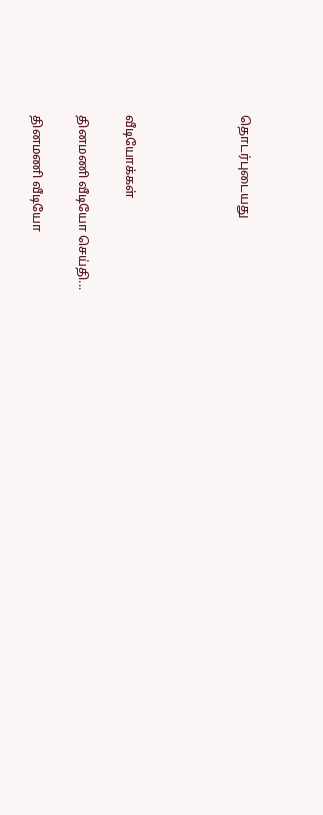தொடர்புடையது




வீடியோக்கள்

தினமணி வீடியோ செய்தி...

தினமணி வீடியோ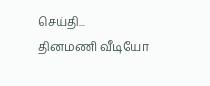செய்தி...
தினமணி வீடியோ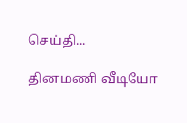செய்தி...

தினமணி வீடியோ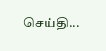செய்தி...